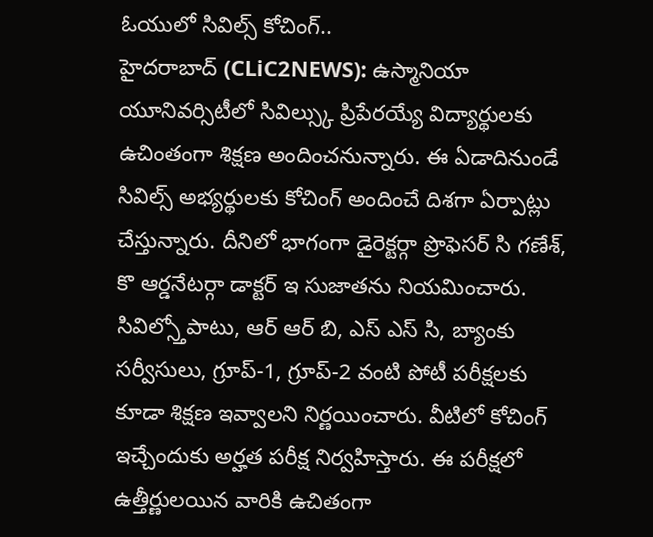ఓయులో సివిల్స్ కోచింగ్..
హైదరాబాద్ (CLiC2NEWS): ఉస్మానియా యూనివర్సిటీలో సివిల్స్కు ప్రిపేరయ్యే విద్యార్థులకు ఉచింతంగా శిక్షణ అందించనున్నారు. ఈ ఏడాదినుండే సివిల్స్ అభ్యర్థులకు కోచింగ్ అందించే దిశగా ఏర్పాట్లు చేస్తున్నారు. దీనిలో భాగంగా డైరెక్టర్గా ప్రొఫెసర్ సి గణేశ్, కొ ఆర్డనేటర్గా డాక్టర్ ఇ సుజాతను నియమించారు. సివిల్స్తోపాటు, ఆర్ ఆర్ బి, ఎస్ ఎస్ సి, బ్యాంకు సర్వీసులు, గ్రూప్-1, గ్రూప్-2 వంటి పోటీ పరీక్షలకు కూడా శిక్షణ ఇవ్వాలని నిర్ణయించారు. వీటిలో కోచింగ్ ఇచ్చేందుకు అర్హత పరీక్ష నిర్వహిస్తారు. ఈ పరీక్షలో ఉత్తీర్ణులయిన వారికి ఉచితంగా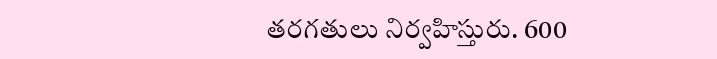తరగతులు నిర్వహిస్తురు. 600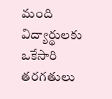మంది విద్యార్థులకు ఒకేసారి తరగతులు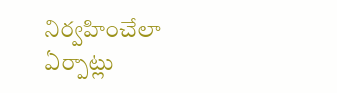నిర్వహించేలా ఏర్పాట్లు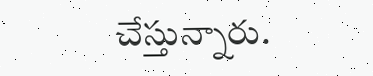చేస్తున్నారు.